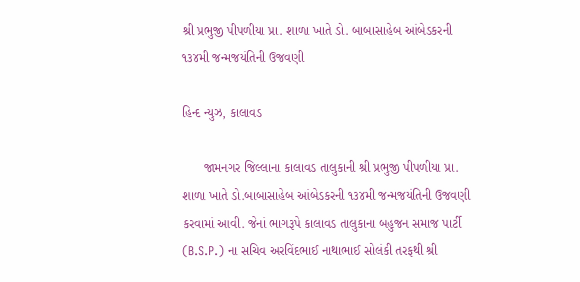શ્રી પ્રભુજી પીપળીયા પ્રા. શાળા ખાતે ડો. બાબાસાહેબ આંબેડકરની ૧૩૪મી જન્મજયંતિની ઉજવણી

હિન્દ ન્યુઝ, કાલાવડ

      જામનગર જિલ્લાના કાલાવડ તાલુકાની શ્રી પ્રભુજી પીપળીયા પ્રા. શાળા ખાતે ડો.બાબાસાહેબ આંબેડકરની ૧૩૪મી જન્મજયંતિની ઉજવણી કરવામાં આવી. જેનાં ભાગરૂપે કાલાવડ તાલુકાના બહુજન સમાજ પાર્ટી (B.S.P.) ના સચિવ અરવિંદભાઈ નાથાભાઈ સોલંકી તરફથી શ્રી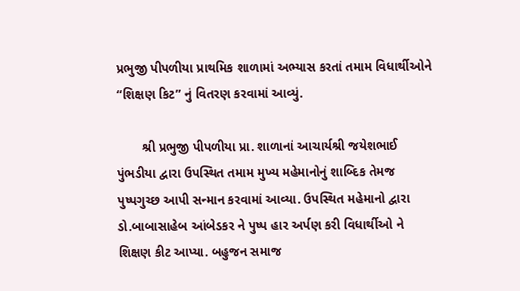પ્રભુજી પીપળીયા પ્રાથમિક શાળામાં અભ્યાસ કરતાં તમામ વિધાર્થીઓને “શિક્ષણ કિટ” નું વિતરણ કરવામાં આવ્યું.

       શ્રી પ્રભુજી પીપળીયા પ્રા. શાળાનાં આચાર્યશ્રી જયેશભાઈ પુંભડીયા દ્વારા ઉપસ્થિત તમામ મુખ્ય મહેમાનોનું શાબ્દિક તેમજ પુષ્પગુચ્છ આપી સન્માન કરવામાં આવ્યા. ઉપસ્થિત મહેમાનો દ્વારા ડો.બાબાસાહેબ આંબેડકર ને પુષ્પ હાર અર્પણ કરી વિધાર્થીઓ ને શિક્ષણ કીટ આપ્યા. બહુજન સમાજ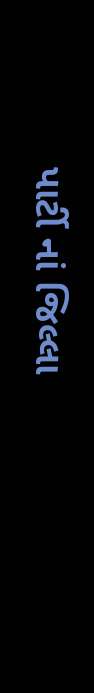પાર્ટી નાં જિલ્લા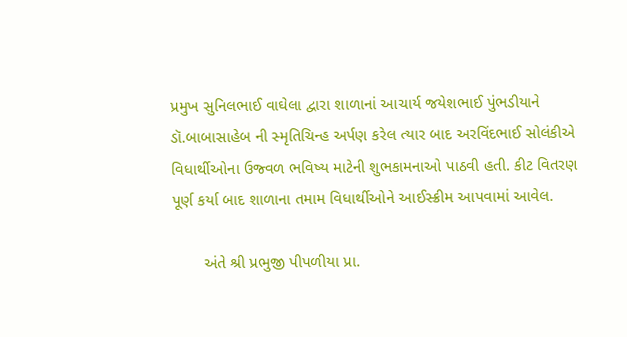પ્રમુખ સુનિલભાઈ વાઘેલા દ્વારા શાળાનાં આચાર્ય જયેશભાઈ પુંભડીયાને ડૉ.બાબાસાહેબ ની સ્મૃતિચિન્હ અર્પણ કરેલ ત્યાર બાદ અરવિંદભાઈ સોલંકીએ વિધાર્થીઓના ઉજ્વળ ભવિષ્ય માટેની શુભકામનાઓ પાઠવી હતી. કીટ વિતરણ પૂર્ણ કર્યા બાદ શાળાના તમામ વિધાર્થીઓને આઈસ્ક્રીમ આપવામાં આવેલ.

       અંતે શ્રી પ્રભુજી પીપળીયા પ્રા.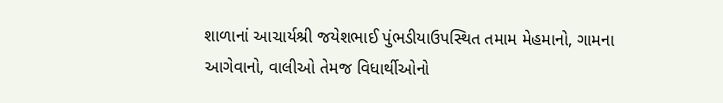શાળાનાં આચાર્યશ્રી જયેશભાઈ પુંભડીયાઉપસ્થિત તમામ મેહમાનો, ગામના આગેવાનો, વાલીઓ તેમજ વિધાર્થીઓનો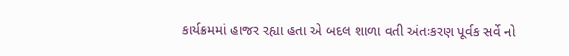કાર્યક્રમમાં હાજર રહ્યા હતા એ બદલ શાળા વતી અંતઃકરણ પૂર્વક સર્વે નો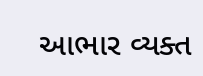આભાર વ્યક્ત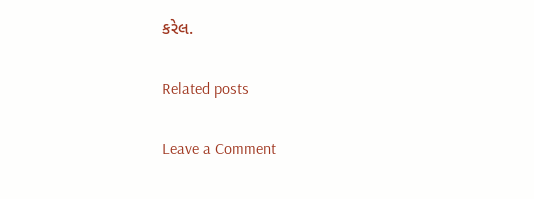કરેલ.

Related posts

Leave a Comment